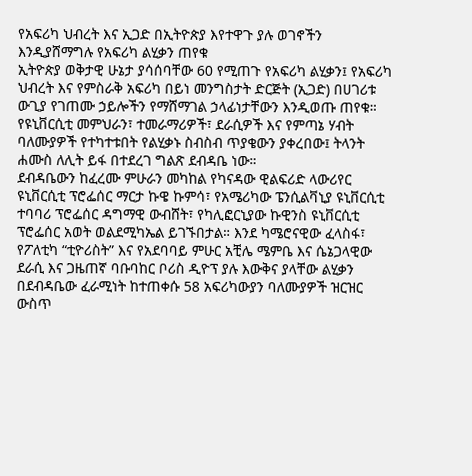የአፍሪካ ህብረት እና ኢጋድ በኢትዮጵያ እየተዋጉ ያሉ ወገኖችን እንዲያሸማግሉ የአፍሪካ ልሂቃን ጠየቁ
ኢትዮጵያ ወቅታዊ ሁኔታ ያሳሰባቸው 60 የሚጠጉ የአፍሪካ ልሂቃን፤ የአፍሪካ ህብረት እና የምስራቅ አፍሪካ በይነ መንግስታት ድርጅት (ኢጋድ) በሀገሪቱ ውጊያ የገጠሙ ኃይሎችን የማሸማገል ኃላፊነታቸውን እንዲወጡ ጠየቁ። የዩኒቨርሲቲ መምህራን፣ ተመራማሪዎች፣ ደራሲዎች እና የምጣኔ ሃብት ባለሙያዎች የተካተቱበት የልሂቃኑ ስብስብ ጥያቄውን ያቀረበው፤ ትላንት ሐሙስ ለሊት ይፋ በተደረገ ግልጽ ደብዳቤ ነው።
ደብዳቤውን ከፈረሙ ምሁራን መካከል የካናዳው ዊልፍሪድ ላውሪየር ዩኒቨርሲቲ ፕሮፌሰር ማርታ ኩዌ ኩምሳ፣ የአሜሪካው ፔንሲልቫኒያ ዩኒቨርሲቲ ተባባሪ ፕሮፌሰር ዳግማዊ ውብሸት፣ የካሊፎርኒያው ኩዊንስ ዩኒቨርሲቲ ፕሮፌሰር አወት ወልደሚካኤል ይገኙበታል። እንደ ካሜሮናዊው ፈላስፋ፣ የፖለቲካ “ቲዮሪስት” እና የአደባባይ ምሁር አቺሌ ሜምቤ እና ሴኔጋላዊው ደራሲ እና ጋዜጠኛ ባቡባከር ቦሪስ ዲዮፕ ያሉ እውቅና ያላቸው ልሂቃን በደብዳቤው ፈራሚነት ከተጠቀሱ 58 አፍሪካውያን ባለሙያዎች ዝርዝር ውስጥ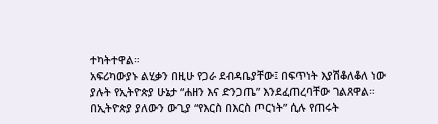ተካትተዋል።
አፍሪካውያኑ ልሂቃን በዚሁ የጋራ ደብዳቤያቸው፤ በፍጥነት እያሽቆለቆለ ነው ያሉት የኢትዮጵያ ሁኔታ “ሐዘን እና ድንጋጤ” እንደፈጠረባቸው ገልጸዋል። በኢትዮጵያ ያለውን ውጊያ “የእርስ በእርስ ጦርነት” ሲሉ የጠሩት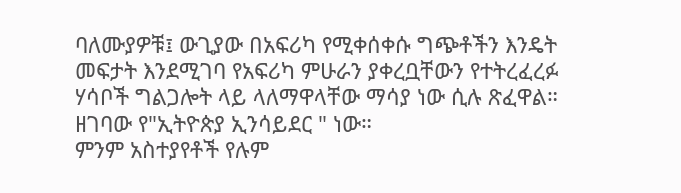ባለሙያዎቹ፤ ውጊያው በአፍሪካ የሚቀሰቀሱ ግጭቶችን እንዴት መፍታት እንደሚገባ የአፍሪካ ምሁራን ያቀረቧቸውን የተትረፈረፉ ሃሳቦች ግልጋሎት ላይ ላለማዋላቸው ማሳያ ነው ሲሉ ጽፈዋል።
ዘገባው የ"ኢትዮጵያ ኢንሳይደር " ነው።
ምንም አስተያየቶች የሉም